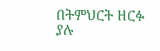በትምህርት ዘርፉ ያሉ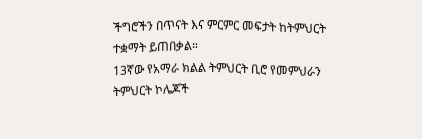ችግሮችን በጥናት እና ምርምር መፍታት ከትምህርት ተቋማት ይጠበቃል።
13ኛው የአማራ ክልል ትምህርት ቢሮ የመምህራን ትምህርት ኮሌጆች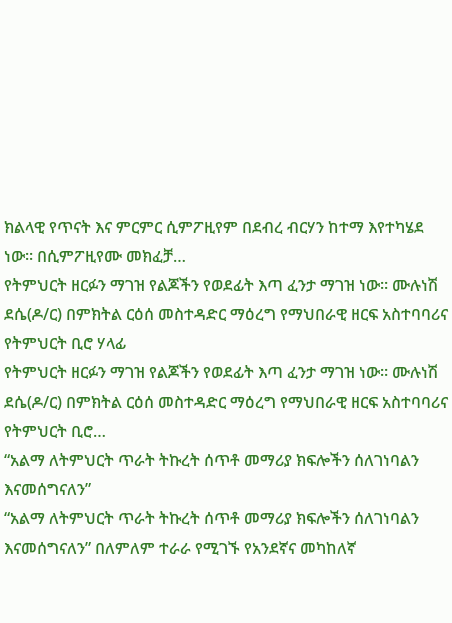ክልላዊ የጥናት እና ምርምር ሲምፖዚየም በደብረ ብርሃን ከተማ እየተካሄደ ነው፡፡ በሲምፖዚየሙ መክፈቻ…
የትምህርት ዘርፉን ማገዝ የልጆችን የወደፊት እጣ ፈንታ ማገዝ ነው። ሙሉነሽ ደሴ(ዶ/ር) በምክትል ርዕሰ መስተዳድር ማዕረግ የማህበራዊ ዘርፍ አስተባባሪና የትምህርት ቢሮ ሃላፊ
የትምህርት ዘርፉን ማገዝ የልጆችን የወደፊት እጣ ፈንታ ማገዝ ነው። ሙሉነሽ ደሴ(ዶ/ር) በምክትል ርዕሰ መስተዳድር ማዕረግ የማህበራዊ ዘርፍ አስተባባሪና የትምህርት ቢሮ…
“አልማ ለትምህርት ጥራት ትኩረት ሰጥቶ መማሪያ ክፍሎችን ሰለገነባልን እናመሰግናለን”
“አልማ ለትምህርት ጥራት ትኩረት ሰጥቶ መማሪያ ክፍሎችን ሰለገነባልን እናመሰግናለን” በለምለም ተራራ የሚገኙ የአንደኛና መካከለኛ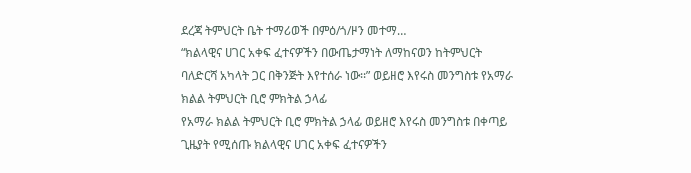ደረጃ ትምህርት ቤት ተማሪወች በምዕ/ጎ/ዞን መተማ…
“ክልላዊና ሀገር አቀፍ ፈተናዎችን በውጤታማነት ለማከናወን ከትምህርት ባለድርሻ አካላት ጋር በቅንጅት እየተሰራ ነው፡፡” ወይዘሮ እየሩስ መንግስቱ የአማራ ክልል ትምህርት ቢሮ ምክትል ኃላፊ
የአማራ ክልል ትምህርት ቢሮ ምክትል ኃላፊ ወይዘሮ እየሩስ መንግስቱ በቀጣይ ጊዜያት የሚሰጡ ክልላዊና ሀገር አቀፍ ፈተናዎችን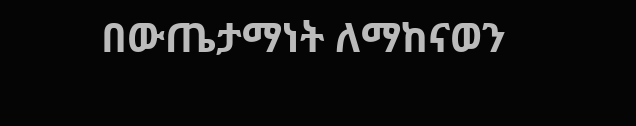በውጤታማነት ለማከናወን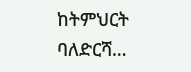ከትምህርት ባለድርሻ…